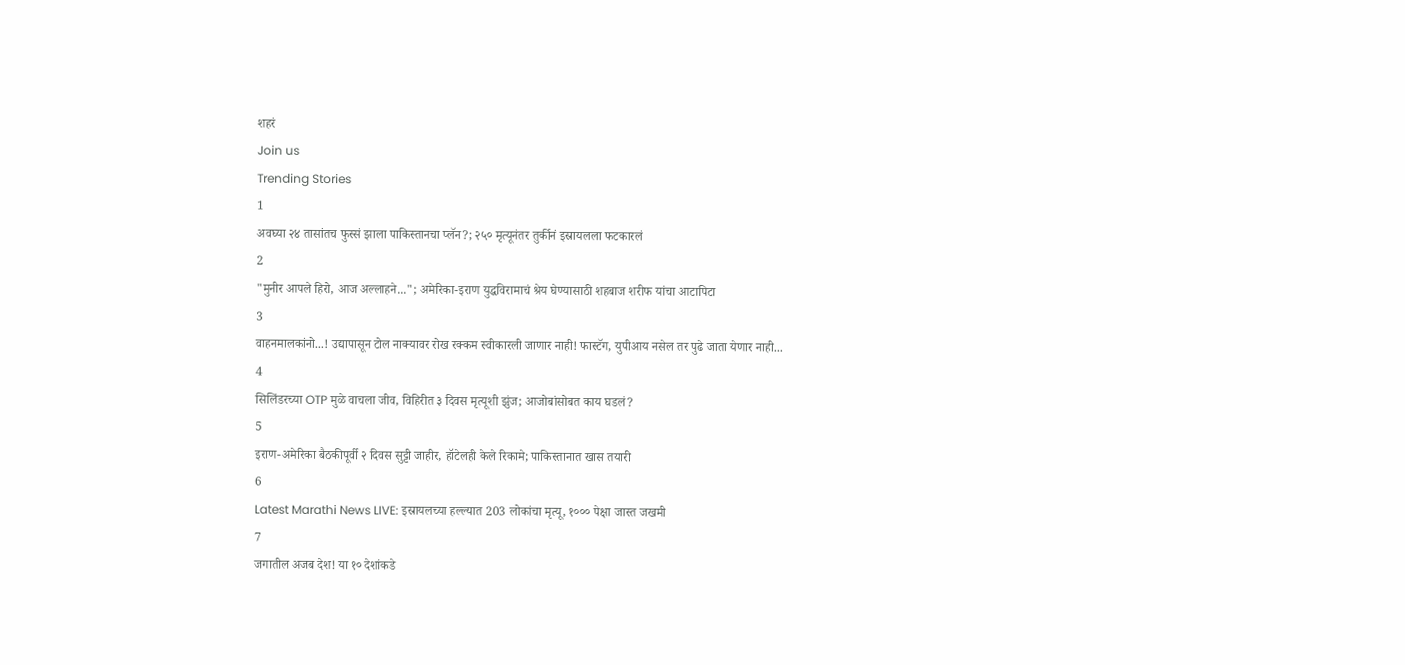शहरं
Join us
Trending Stories
1
अवघ्या २४ तासांतच फुस्सं झाला पाकिस्तानचा प्लॅन?; २५० मृत्यूनंतर तुर्कीनं इस्रायलला फटकारलं
2
"मुनीर आपले हिरो, आज अल्लाहने..."; अमेरिका-इराण युद्धविरामाचं श्रेय घेण्यासाठी शहबाज शरीफ यांचा आटापिटा
3
वाहनमालकांनो...! उद्यापासून टोल नाक्यावर रोख रक्कम स्वीकारली जाणार नाही! फास्टॅग, युपीआय नसेल तर पुढे जाता येणार नाही...
4
सिलिंडरच्या OTP मुळे वाचला जीव, विहिरीत ३ दिवस मृत्यूशी झुंज; आजोबांसोबत काय घडलं?
5
इराण-अमेरिका बैठकीपूर्वी २ दिवस सुट्टी जाहीर, हॉटेलही केले रिकामे; पाकिस्तानात खास तयारी
6
Latest Marathi News LIVE: इस्रायलच्या हल्ल्यात 203 लोकांचा मृत्यू, १००० पेक्षा जास्त जखमी
7
जगातील अजब देश! या १० देशांकडे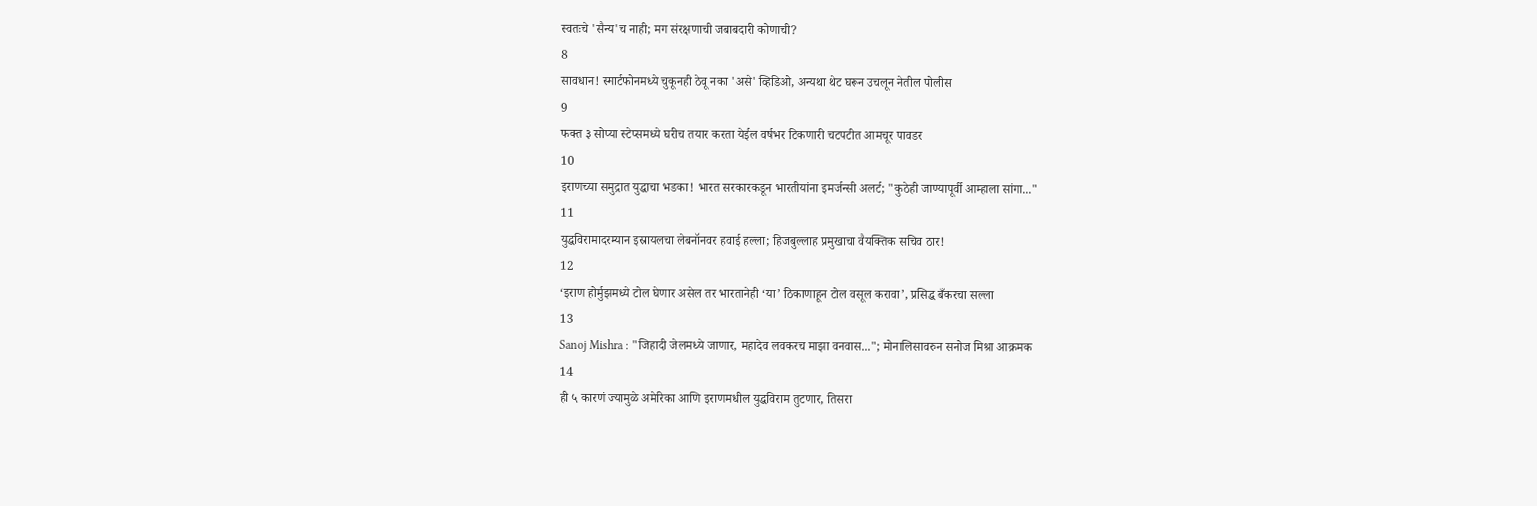स्वतःचे 'सैन्य'च नाही; मग संरक्षणाची जबाबदारी कोणाची?
8
सावधान! स्मार्टफोनमध्ये चुकूनही ठेवू नका 'असे' व्हिडिओ, अन्यथा थेट घरून उचलून नेतील पोलीस
9
फक्त ३ सोप्या स्टेप्समध्ये घरीच तयार करता येईल वर्षभर टिकणारी चटपटीत आमचूर पावडर
10
इराणच्या समुद्रात युद्धाचा भडका! भारत सरकारकडून भारतीयांना इमर्जन्सी अलर्ट; "कुठेही जाण्यापूर्वी आम्हाला सांगा..."
11
युद्धविरामादरम्यान इस्रायलचा लेबनॉनवर हवाई हल्ला; हिजबुल्लाह प्रमुखाचा वैयक्तिक सचिव ठार!
12
‘इराण होर्मुझमध्ये टोल घेणार असेल तर भारतानेही ‘या’ ठिकाणाहून टोल वसूल करावा’, प्रसिद्ध बँकरचा सल्ला
13
Sanoj Mishra : "जिहादी जेलमध्ये जाणार, महादेव लवकरच माझा वनवास..."; मोनालिसावरुन सनोज मिश्रा आक्रमक
14
ही ५ कारणं ज्यामुळे अमेरिका आणि इराणमधील युद्धविराम तुटणार, तिसरा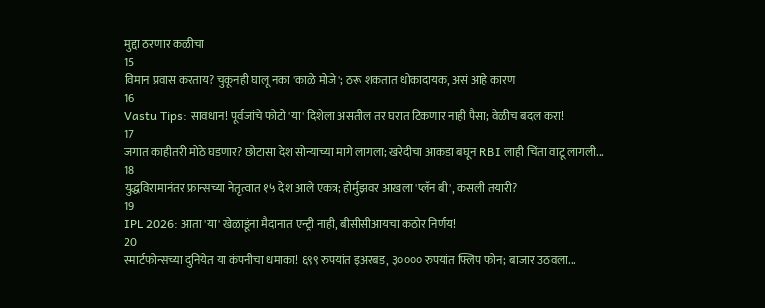मुद्दा ठरणार कळीचा
15
विमान प्रवास करताय? चुकूनही घालू नका 'काळे मोजे'; ठरू शकतात धोकादायक, असं आहे कारण
16
Vastu Tips: सावधान! पूर्वजांचे फोटो 'या' दिशेला असतील तर घरात टिकणार नाही पैसा; वेळीच बदल करा!
17
जगात काहीतरी मोठे घडणार? छोटासा देश सोन्याच्या मागे लागला; खरेदीचा आकडा बघून RBI लाही चिंता वाटू लागली...
18
युद्धविरामानंतर फ्रान्सच्या नेतृत्वात १५ देश आले एकत्र; होर्मुझवर आखला 'प्लॅन बी', कसली तयारी?
19
IPL 2026: आता 'या' खेळाडूंना मैदानात एन्ट्री नाही, बीसीसीआयचा कठोर निर्णय!
20
स्मार्टफोन्सच्या दुनियेत या कंपनीचा धमाका! ६९९ रुपयांत इअरबड, ३०००० रुपयांत फ्लिप फोन; बाजार उठवला...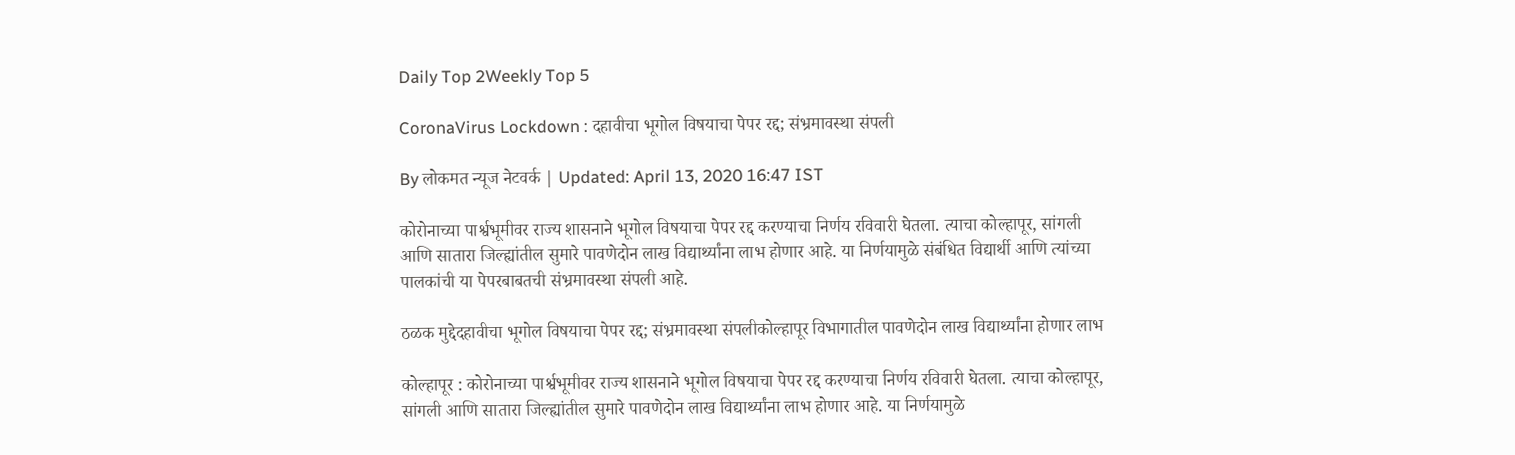Daily Top 2Weekly Top 5

CoronaVirus Lockdown : दहावीचा भूगोल विषयाचा पेपर रद्द; संभ्रमावस्था संपली

By लोकमत न्यूज नेटवर्क | Updated: April 13, 2020 16:47 IST

कोरोनाच्या पार्श्वभूमीवर राज्य शासनाने भूगोल विषयाचा पेपर रद्द करण्याचा निर्णय रविवारी घेतला. त्याचा कोल्हापूर, सांगली आणि सातारा जिल्ह्यांतील सुमारे पावणेदोन लाख विद्यार्थ्यांना लाभ होणार आहे. या निर्णयामुळे संबंधित विद्यार्थी आणि त्यांच्या पालकांची या पेपरबाबतची संभ्रमावस्था संपली आहे.

ठळक मुद्देदहावीचा भूगोल विषयाचा पेपर रद्द; संभ्रमावस्था संपलीकोल्हापूर विभागातील पावणेदोन लाख विद्यार्थ्यांना होणार लाभ

कोल्हापूर : कोरोनाच्या पार्श्वभूमीवर राज्य शासनाने भूगोल विषयाचा पेपर रद्द करण्याचा निर्णय रविवारी घेतला. त्याचा कोल्हापूर, सांगली आणि सातारा जिल्ह्यांतील सुमारे पावणेदोन लाख विद्यार्थ्यांना लाभ होणार आहे. या निर्णयामुळे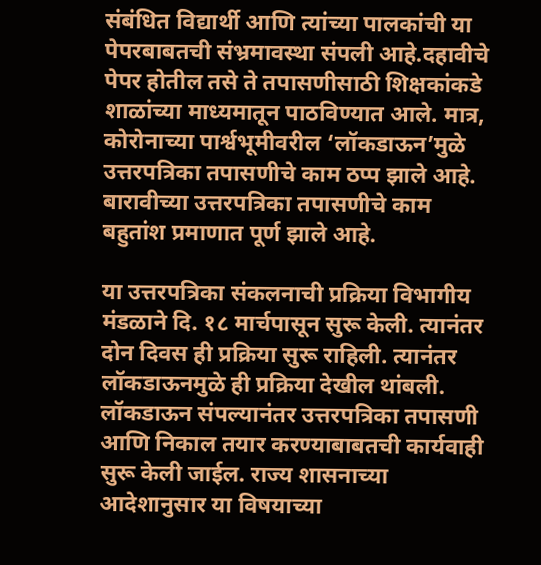संबंधित विद्यार्थी आणि त्यांच्या पालकांची या पेपरबाबतची संभ्रमावस्था संपली आहे.दहावीचे पेपर होतील तसे ते तपासणीसाठी शिक्षकांकडे शाळांच्या माध्यमातून पाठविण्यात आले. मात्र, कोरोनाच्या पार्श्वभूमीवरील ‘लॉकडाऊन’मुळे उत्तरपत्रिका तपासणीचे काम ठप्प झाले आहे. बारावीच्या उत्तरपत्रिका तपासणीचे काम बहुतांश प्रमाणात पूर्ण झाले आहे.

या उत्तरपत्रिका संकलनाची प्रक्रिया विभागीय मंडळाने दि. १८ मार्चपासून सुरू केली. त्यानंतर दोन दिवस ही प्रक्रिया सुरू राहिली. त्यानंतर लॉकडाऊनमुळे ही प्रक्रिया देखील थांबली. लॉकडाऊन संपल्यानंतर उत्तरपत्रिका तपासणी आणि निकाल तयार करण्याबाबतची कार्यवाही सुरू केली जाईल. राज्य शासनाच्या आदेशानुसार या विषयाच्या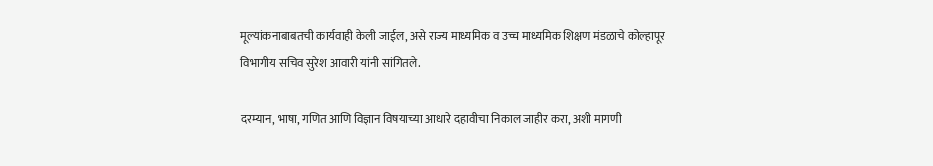मूल्यांकनाबाबतची कार्यवाही केली जाईल, असे राज्य माध्यमिक व उच्च माध्यमिक शिक्षण मंडळाचे कोल्हापूर विभागीय सचिव सुरेश आवारी यांनी सांगितले.

दरम्यान, भाषा, गणित आणि विज्ञान विषयाच्या आधारे दहावीचा निकाल जाहीर करा, अशी मागणी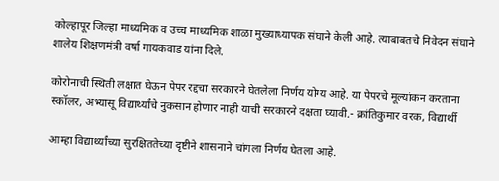कोल्हापूर जिल्हा माध्यमिक व उच्च माध्यमिक शाळा मुख्याध्यापक संघाने केली आहे. त्याबाबतचे निवेदन संघाने शालेय शिक्षणमंत्री वर्षा गायकवाड यांना दिले.

कोरोनाची स्थिती लक्षात घेऊन पेपर रद्दचा सरकारने घेतलेला निर्णय योग्य आहे. या पेपरचे मूल्यांकन करताना स्कॉलर, अभ्यासू विद्यार्थ्यांचे नुकसान होणार नाही याची सरकारने दक्षता घ्यावी.- क्रांतिकुमार वरक, विद्यार्थी

आम्हा विद्यार्थ्यांच्या सुरक्षिततेच्या दृष्टीने शासनाने चांगला निर्णय घेतला आहे.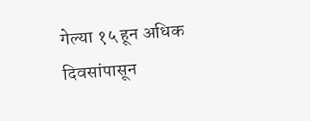गेल्या १५ हून अधिक दिवसांपासून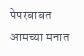पेपरबाबत आमच्या मनात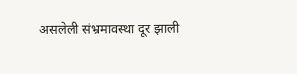असलेली संभ्रमावस्था दूर झाली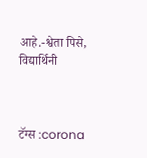आहे.-श्वेता पिसे, विद्यार्थिनी



टॅग्स :corona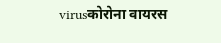virusकोरोना वायरस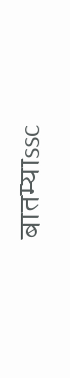बातम्याssc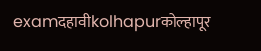examदहावीkolhapurकोल्हापूर